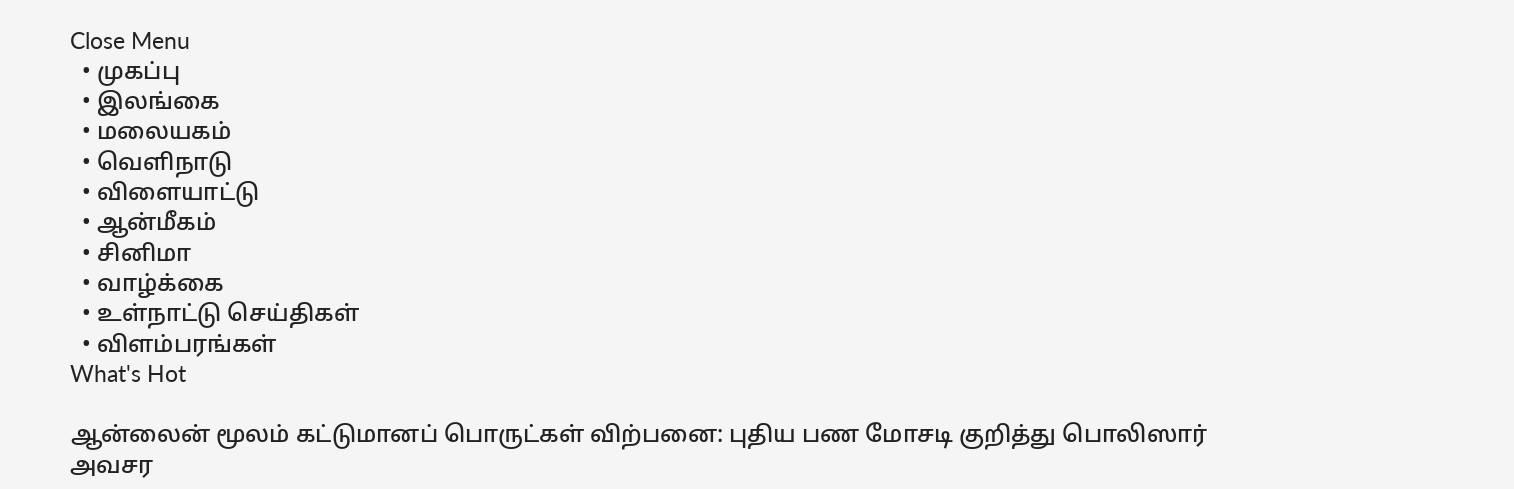Close Menu
  • முகப்பு
  • இலங்கை
  • மலையகம்
  • வெளிநாடு
  • விளையாட்டு
  • ஆன்மீகம்
  • சினிமா
  • வாழ்க்கை
  • உள்நாட்டு செய்திகள்
  • விளம்பரங்கள்
What's Hot

ஆன்லைன் மூலம் கட்டுமானப் பொருட்கள் விற்பனை: புதிய பண மோசடி குறித்து பொலிஸார் அவசர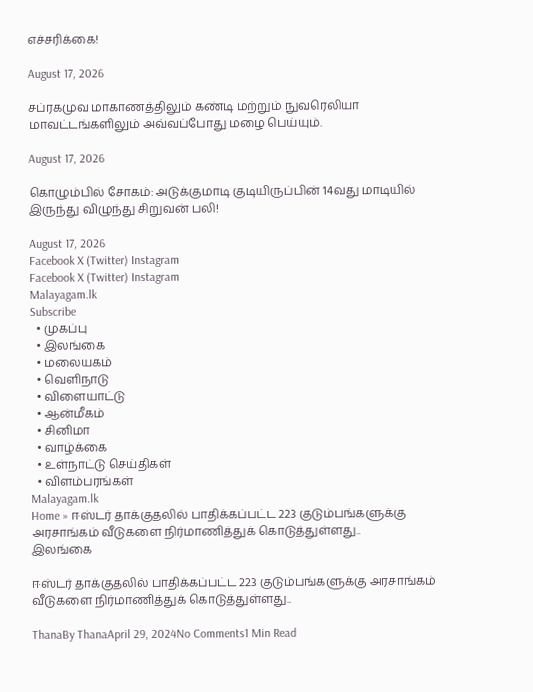எச்சரிக்கை!

August 17, 2026

சப்ரகமுவ மாகாணத்திலும் கண்டி மற்றும் நுவரெலியா மாவட்டங்களிலும் அவ்வப்போது மழை பெய்யும்.

August 17, 2026

கொழும்பில் சோகம்: அடுக்குமாடி குடியிருப்பின் 14வது மாடியில் இருந்து விழுந்து சிறுவன் பலி!

August 17, 2026
Facebook X (Twitter) Instagram
Facebook X (Twitter) Instagram
Malayagam.lk
Subscribe
  • முகப்பு
  • இலங்கை
  • மலையகம்
  • வெளிநாடு
  • விளையாட்டு
  • ஆன்மீகம்
  • சினிமா
  • வாழ்க்கை
  • உள்நாட்டு செய்திகள்
  • விளம்பரங்கள்
Malayagam.lk
Home » ஈஸ்டர் தாக்குதலில் பாதிக்கப்பட்ட 223 குடும்பங்களுக்கு அரசாங்கம் வீடுகளை நிர்மாணித்துக் கொடுத்துள்ளது..
இலங்கை

ஈஸ்டர் தாக்குதலில் பாதிக்கப்பட்ட 223 குடும்பங்களுக்கு அரசாங்கம் வீடுகளை நிர்மாணித்துக் கொடுத்துள்ளது..

ThanaBy ThanaApril 29, 2024No Comments1 Min Read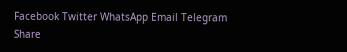Facebook Twitter WhatsApp Email Telegram
Share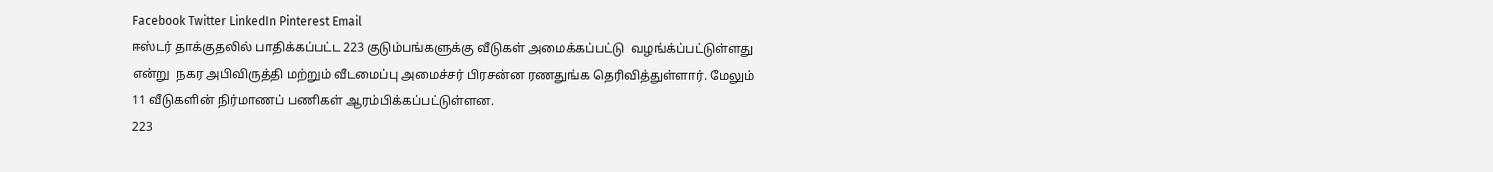Facebook Twitter LinkedIn Pinterest Email
ஈஸ்டர் தாக்குதலில் பாதிக்கப்பட்ட 223 குடும்பங்களுக்கு வீடுகள் அமைக்கப்பட்டு  வழங்க்ப்பட்டுள்ளது என்று  நகர அபிவிருத்தி மற்றும் வீடமைப்பு அமைச்சர் பிரசன்ன ரணதுங்க தெரிவித்துள்ளார். மேலும் 11 வீடுகளின் நிர்மாணப் பணிகள் ஆரம்பிக்கப்பட்டுள்ளன.
223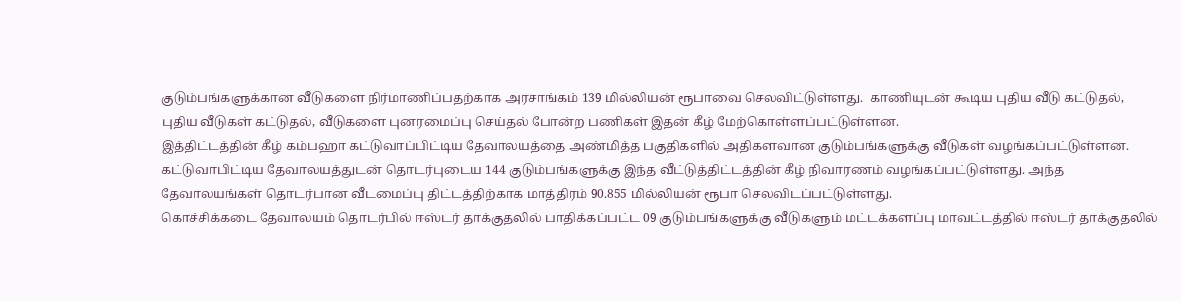குடும்பங்களுக்கான வீடுகளை நிர்மாணிப்பதற்காக அரசாங்கம் 139 மில்லியன் ரூபாவை செலவிட்டுள்ளது.  காணியுடன் கூடிய புதிய வீடு கட்டுதல், புதிய வீடுகள் கட்டுதல், வீடுகளை புனரமைப்பு செய்தல் போன்ற பணிகள் இதன் கீழ் மேற்கொள்ளப்பட்டுள்ளன.
இத்திட்டத்தின் கீழ் கம்பஹா கட்டுவாப்பிட்டிய தேவாலயத்தை அண்மித்த பகுதிகளில் அதிகளவான குடும்பங்களுக்கு வீடுகள் வழங்கப்பட்டுள்ளன. கட்டுவாபிட்டிய தேவாலயத்துடன் தொடர்புடைய 144 குடும்பங்களுக்கு இந்த வீட்டுத்திட்டத்தின் கீழ் நிவாரணம் வழங்கப்பட்டுள்ளது. அந்த தேவாலயங்கள் தொடர்பான வீடமைப்பு திட்டத்திற்காக மாத்திரம் 90.855 மில்லியன் ரூபா செலவிடப்பட்டுள்ளது.
கொச்சிக்கடை தேவாலயம் தொடர்பில் ஈஸ்டர் தாக்குதலில் பாதிக்கப்பட்ட 09 குடும்பங்களுக்கு வீடுகளும் மட்டக்களப்பு மாவட்டத்தில் ஈஸ்டர் தாக்குதலில்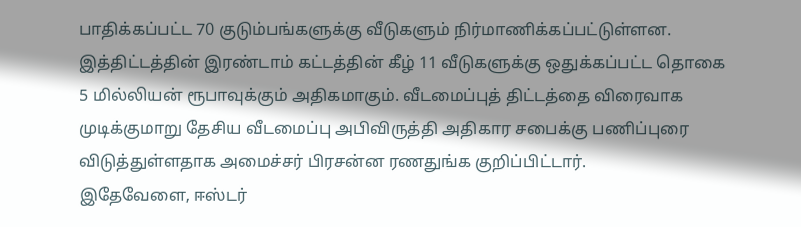பாதிக்கப்பட்ட 70 குடும்பங்களுக்கு வீடுகளும் நிர்மாணிக்கப்பட்டுள்ளன.
இத்திட்டத்தின் இரண்டாம் கட்டத்தின் கீழ் 11 வீடுகளுக்கு ஒதுக்கப்பட்ட தொகை 5 மில்லியன் ரூபாவுக்கும் அதிகமாகும். வீடமைப்புத் திட்டத்தை விரைவாக முடிக்குமாறு தேசிய வீடமைப்பு அபிவிருத்தி அதிகார சபைக்கு பணிப்புரை விடுத்துள்ளதாக அமைச்சர் பிரசன்ன ரணதுங்க குறிப்பிட்டார்.
இதேவேளை, ஈஸ்டர்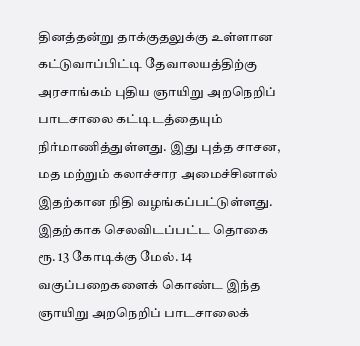தினத்தன்று தாக்குதலுக்கு உள்ளான கட்டுவாப்பிட்டி தேவாலயத்திற்கு அரசாங்கம் புதிய ஞாயிறு அறநெறிப் பாடசாலை கட்டிடத்தையும் நிர்மாணித்துள்ளது. இது புத்த சாசன, மத மற்றும் கலாச்சார அமைச்சினால் இதற்கான நிதி வழங்கப்பட்டுள்ளது. இதற்காக செலவிடப்பட்ட தொகை  ரூ. 13 கோடிக்கு மேல். 14 வகுப்பறைகளைக் கொண்ட இந்த ஞாயிறு அறநெறிப் பாடசாலைக்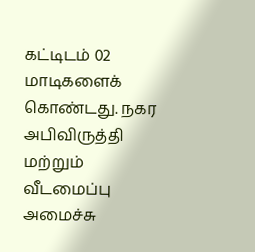கட்டிடம் 02 மாடிகளைக் கொண்டது. நகர அபிவிருத்தி மற்றும் வீடமைப்பு அமைச்சு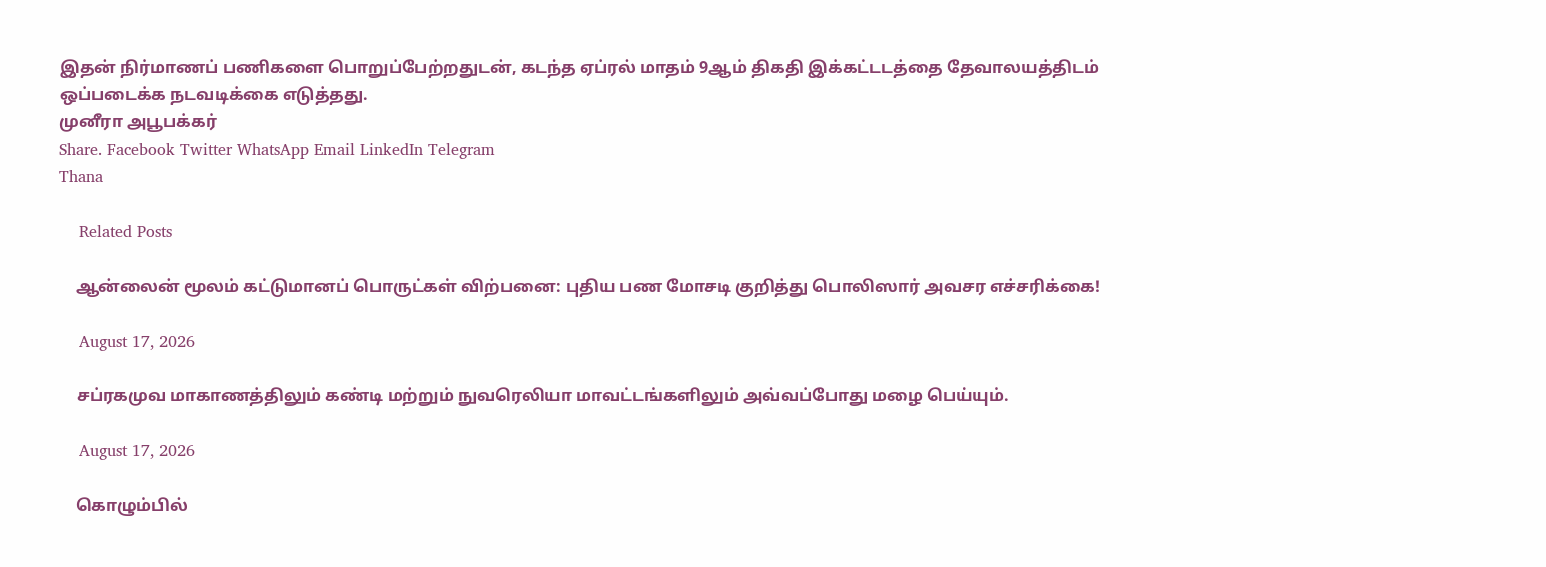இதன் நிர்மாணப் பணிகளை பொறுப்பேற்றதுடன், கடந்த ஏப்ரல் மாதம் 9ஆம் திகதி இக்கட்டடத்தை தேவாலயத்திடம் ஒப்படைக்க நடவடிக்கை எடுத்தது.
முனீரா அபூபக்கர்
Share. Facebook Twitter WhatsApp Email LinkedIn Telegram
Thana

    Related Posts

    ஆன்லைன் மூலம் கட்டுமானப் பொருட்கள் விற்பனை: புதிய பண மோசடி குறித்து பொலிஸார் அவசர எச்சரிக்கை!

    August 17, 2026

    சப்ரகமுவ மாகாணத்திலும் கண்டி மற்றும் நுவரெலியா மாவட்டங்களிலும் அவ்வப்போது மழை பெய்யும்.

    August 17, 2026

    கொழும்பில்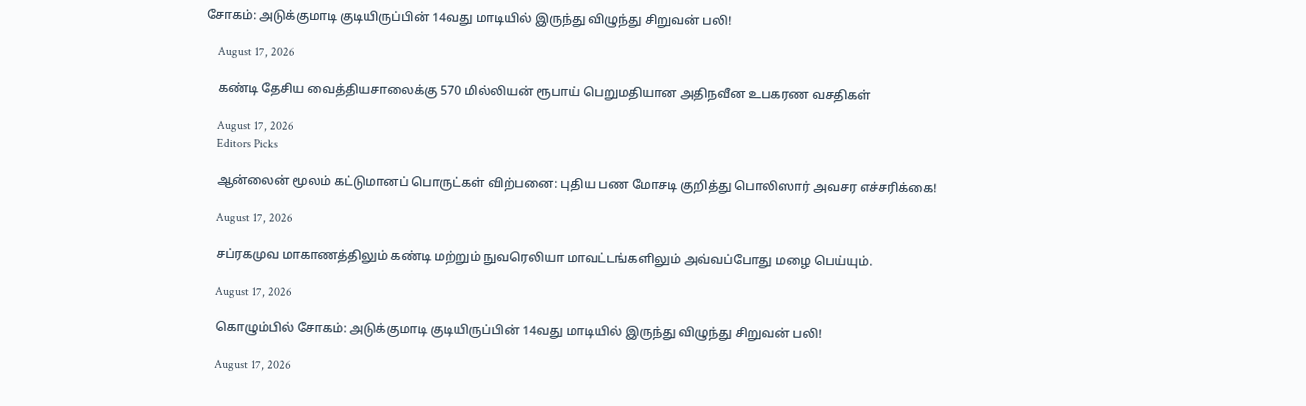சோகம்: அடுக்குமாடி குடியிருப்பின் 14வது மாடியில் இருந்து விழுந்து சிறுவன் பலி!

    August 17, 2026

    கண்டி தேசிய வைத்தியசாலைக்கு 570 மில்லியன் ரூபாய் பெறுமதியான அதிநவீன உபகரண வசதிகள்

    August 17, 2026
    Editors Picks

    ஆன்லைன் மூலம் கட்டுமானப் பொருட்கள் விற்பனை: புதிய பண மோசடி குறித்து பொலிஸார் அவசர எச்சரிக்கை!

    August 17, 2026

    சப்ரகமுவ மாகாணத்திலும் கண்டி மற்றும் நுவரெலியா மாவட்டங்களிலும் அவ்வப்போது மழை பெய்யும்.

    August 17, 2026

    கொழும்பில் சோகம்: அடுக்குமாடி குடியிருப்பின் 14வது மாடியில் இருந்து விழுந்து சிறுவன் பலி!

    August 17, 2026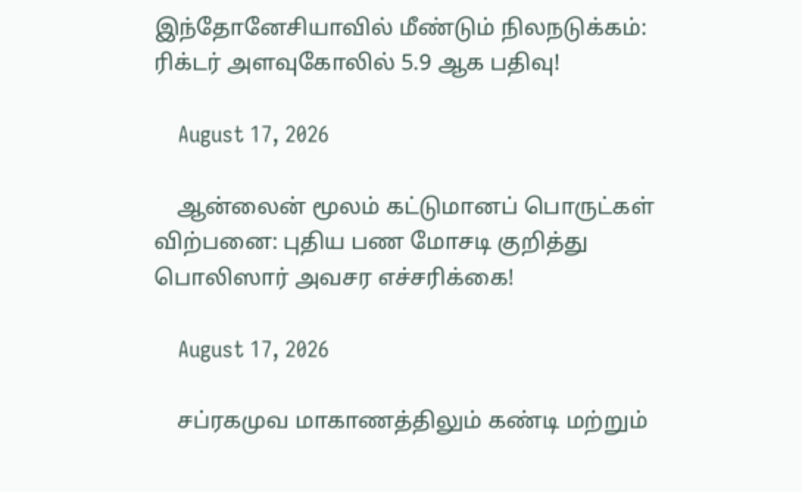இந்தோனேசியாவில் மீண்டும் நிலநடுக்கம்: ரிக்டர் அளவுகோலில் 5.9 ஆக பதிவு!

    August 17, 2026

    ஆன்லைன் மூலம் கட்டுமானப் பொருட்கள் விற்பனை: புதிய பண மோசடி குறித்து பொலிஸார் அவசர எச்சரிக்கை!

    August 17, 2026

    சப்ரகமுவ மாகாணத்திலும் கண்டி மற்றும்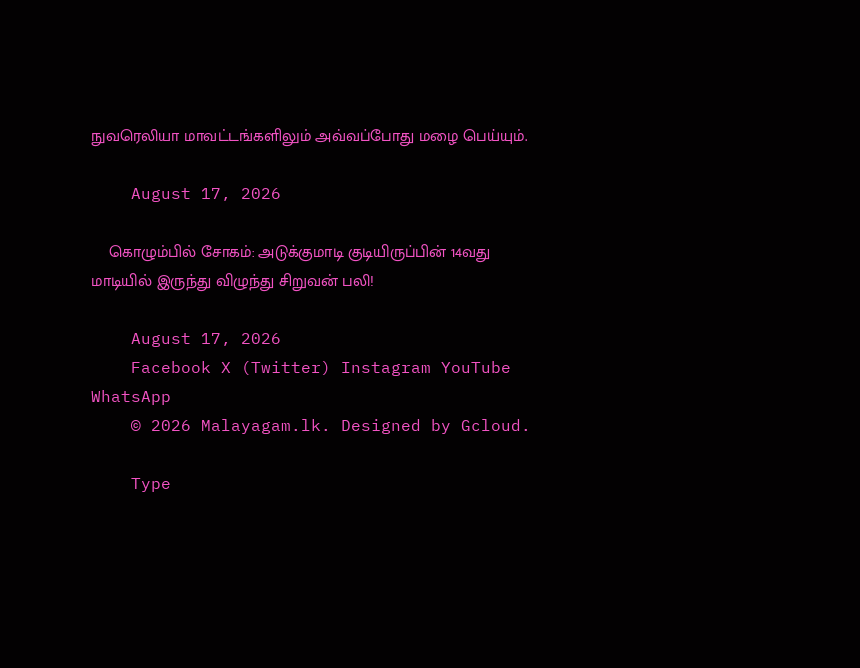நுவரெலியா மாவட்டங்களிலும் அவ்வப்போது மழை பெய்யும்.

    August 17, 2026

    கொழும்பில் சோகம்: அடுக்குமாடி குடியிருப்பின் 14வது மாடியில் இருந்து விழுந்து சிறுவன் பலி!

    August 17, 2026
    Facebook X (Twitter) Instagram YouTube WhatsApp
    © 2026 Malayagam.lk. Designed by Gcloud.

    Type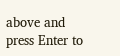above and press Enter to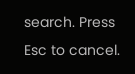search. Press Esc to cancel.